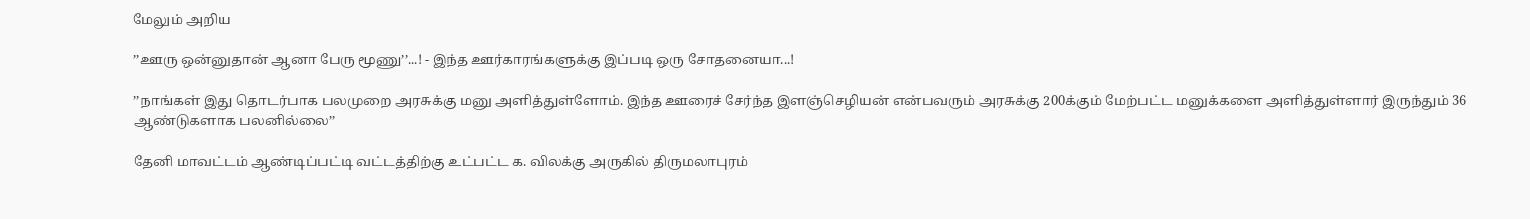மேலும் அறிய

’’ஊரு ஒன்னுதான் ஆனா பேரு மூணு’’...! - இந்த ஊர்காரங்களுக்கு இப்படி ஒரு சோதனையா...!

’’நாங்கள் இது தொடர்பாக பலமுறை அரசுக்கு மனு அளித்துள்ளோம். இந்த ஊரைச் சேர்ந்த இளஞ்செழியன் என்பவரும் அரசுக்கு 200க்கும் மேற்பட்ட மனுக்களை அளித்துள்ளார் இருந்தும் 36 ஆண்டுகளாக பலனில்லை’’

தேனி மாவட்டம் ஆண்டிப்பட்டி வட்டத்திற்கு உட்பட்ட க. விலக்கு அருகில் திருமலாபுரம்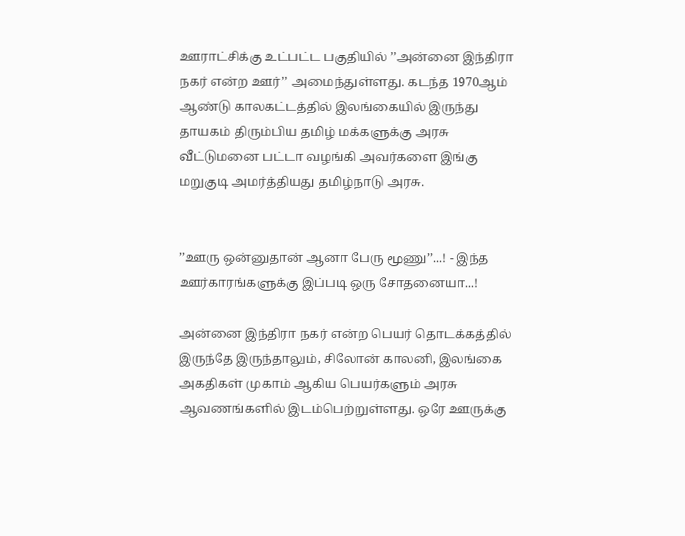ஊராட்சிக்கு உட்பட்ட பகுதியில் ’’அன்னை இந்திரா நகர் என்ற ஊர்’’ அமைந்துள்ளது. கடந்த 1970ஆம் ஆண்டு காலகட்டத்தில் இலங்கையில் இருந்து தாயகம் திரும்பிய தமிழ் மக்களுக்கு அரசு வீட்டுமனை பட்டா வழங்கி அவர்களை இங்கு மறுகுடி அமர்த்தியது தமிழ்நாடு அரசு.


’’ஊரு ஒன்னுதான் ஆனா பேரு மூணு’’...! - இந்த ஊர்காரங்களுக்கு இப்படி ஒரு சோதனையா...!

அன்னை இந்திரா நகர் என்ற பெயர் தொடக்கத்தில் இருந்தே இருந்தாலும், சிலோன் காலனி, இலங்கை அகதிகள் முகாம் ஆகிய பெயர்களும் அரசு ஆவணங்களில் இடம்பெற்றுள்ளது. ஒரே ஊருக்கு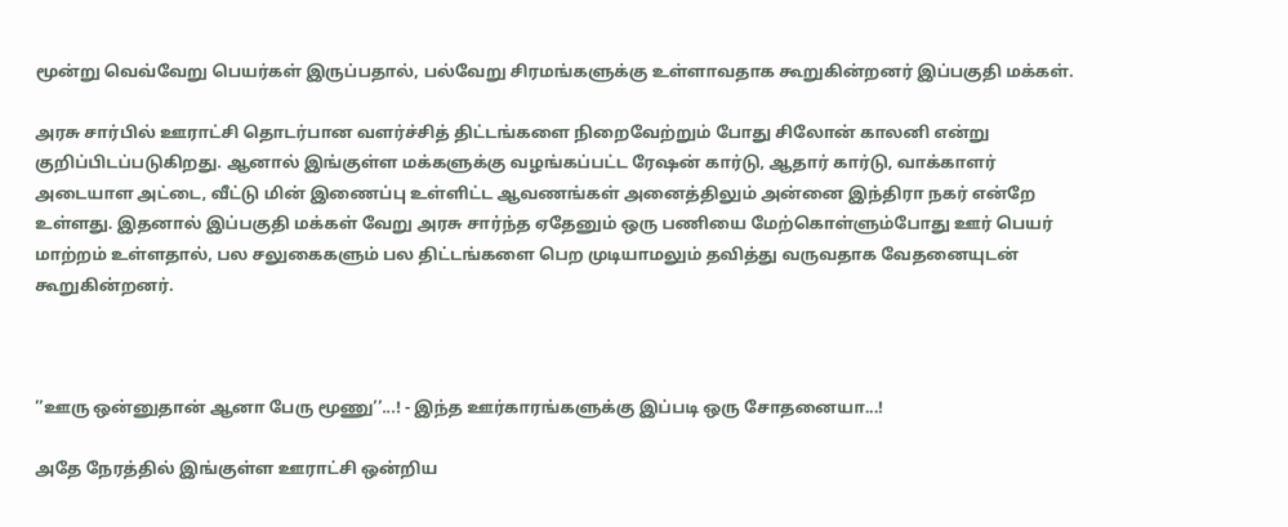மூன்று வெவ்வேறு பெயர்கள் இருப்பதால், பல்வேறு சிரமங்களுக்கு உள்ளாவதாக கூறுகின்றனர் இப்பகுதி மக்கள்.

அரசு சார்பில் ஊராட்சி தொடர்பான வளர்ச்சித் திட்டங்களை நிறைவேற்றும் போது சிலோன் காலனி என்று குறிப்பிடப்படுகிறது. ஆனால் இங்குள்ள மக்களுக்கு வழங்கப்பட்ட ரேஷன் கார்டு, ஆதார் கார்டு, வாக்காளர் அடையாள அட்டை, வீட்டு மின் இணைப்பு உள்ளிட்ட ஆவணங்கள் அனைத்திலும் அன்னை இந்திரா நகர் என்றே உள்ளது. இதனால் இப்பகுதி மக்கள் வேறு அரசு சார்ந்த ஏதேனும் ஒரு பணியை மேற்கொள்ளும்போது ஊர் பெயர் மாற்றம் உள்ளதால், பல சலுகைகளும் பல திட்டங்களை பெற முடியாமலும் தவித்து வருவதாக வேதனையுடன் கூறுகின்றனர்.



’’ஊரு ஒன்னுதான் ஆனா பேரு மூணு’’...! - இந்த ஊர்காரங்களுக்கு இப்படி ஒரு சோதனையா...!

அதே நேரத்தில் இங்குள்ள ஊராட்சி ஒன்றிய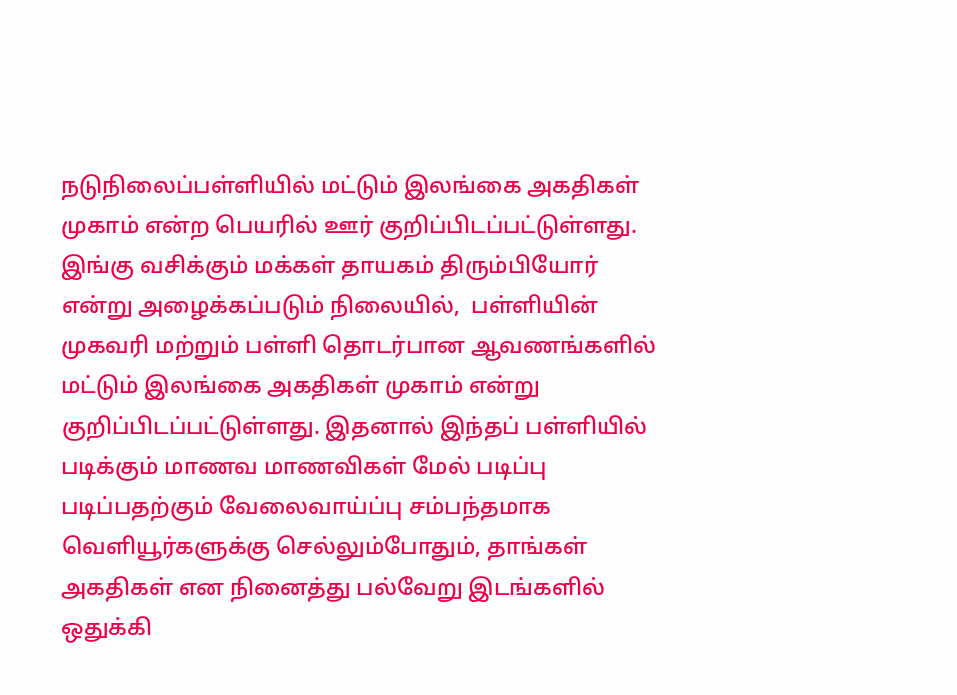நடுநிலைப்பள்ளியில் மட்டும் இலங்கை அகதிகள் முகாம் என்ற பெயரில் ஊர் குறிப்பிடப்பட்டுள்ளது. இங்கு வசிக்கும் மக்கள் தாயகம் திரும்பியோர் என்று அழைக்கப்படும் நிலையில்,  பள்ளியின் முகவரி மற்றும் பள்ளி தொடர்பான ஆவணங்களில் மட்டும் இலங்கை அகதிகள் முகாம் என்று  குறிப்பிடப்பட்டுள்ளது. இதனால் இந்தப் பள்ளியில் படிக்கும் மாணவ மாணவிகள் மேல் படிப்பு படிப்பதற்கும் வேலைவாய்ப்பு சம்பந்தமாக வெளியூர்களுக்கு செல்லும்போதும், தாங்கள் அகதிகள் என நினைத்து பல்வேறு இடங்களில்  ஒதுக்கி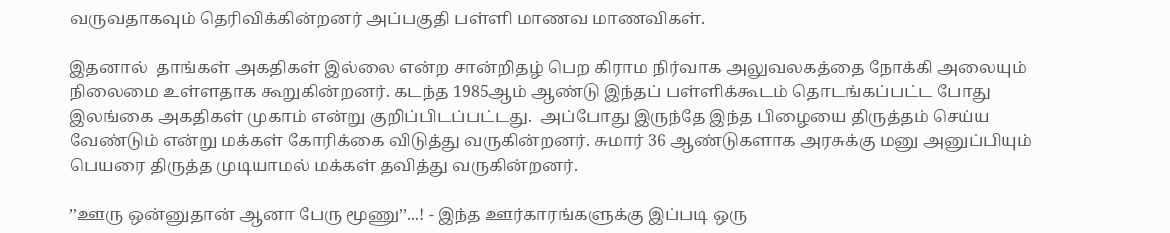வருவதாகவும் தெரிவிக்கின்றனர் அப்பகுதி பள்ளி மாணவ மாணவிகள்.

இதனால்  தாங்கள் அகதிகள் இல்லை என்ற சான்றிதழ் பெற கிராம நிர்வாக அலுவலகத்தை நோக்கி அலையும் நிலைமை உள்ளதாக கூறுகின்றனர். கடந்த 1985ஆம் ஆண்டு இந்தப் பள்ளிக்கூடம் தொடங்கப்பட்ட போது இலங்கை அகதிகள் முகாம் என்று குறிப்பிடப்பட்டது.  அப்போது இருந்தே இந்த பிழையை திருத்தம் செய்ய வேண்டும் என்று மக்கள் கோரிக்கை விடுத்து வருகின்றனர். சுமார் 36 ஆண்டுகளாக அரசுக்கு மனு அனுப்பியும் பெயரை திருத்த முடியாமல் மக்கள் தவித்து வருகின்றனர்.

’’ஊரு ஒன்னுதான் ஆனா பேரு மூணு’’...! - இந்த ஊர்காரங்களுக்கு இப்படி ஒரு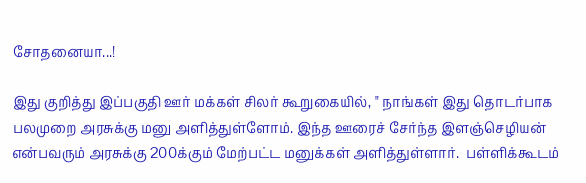சோதனையா...!

இது குறித்து இப்பகுதி ஊர் மக்கள் சிலர் கூறுகையில், " நாங்கள் இது தொடர்பாக பலமுறை அரசுக்கு மனு அளித்துள்ளோம். இந்த ஊரைச் சேர்ந்த இளஞ்செழியன் என்பவரும் அரசுக்கு 200க்கும் மேற்பட்ட மனுக்கள் அளித்துள்ளார்.  பள்ளிக்கூடம்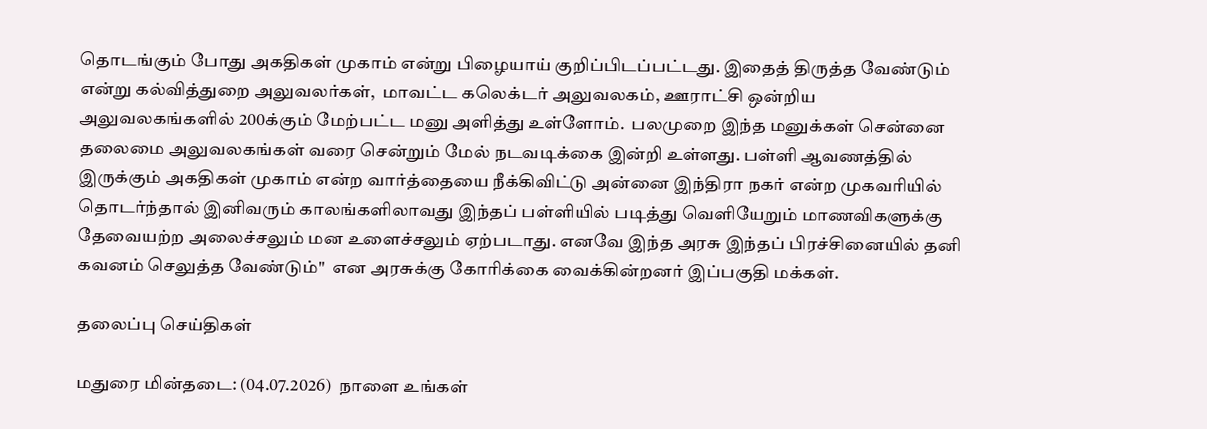தொடங்கும் போது அகதிகள் முகாம் என்று பிழையாய் குறிப்பிடப்பட்டது. இதைத் திருத்த வேண்டும் என்று கல்வித்துறை அலுவலர்கள்,  மாவட்ட கலெக்டர் அலுவலகம், ஊராட்சி ஒன்றிய அலுவலகங்களில் 200க்கும் மேற்பட்ட மனு அளித்து உள்ளோம்.  பலமுறை இந்த மனுக்கள் சென்னை தலைமை அலுவலகங்கள் வரை சென்றும் மேல் நடவடிக்கை இன்றி உள்ளது. பள்ளி ஆவணத்தில் இருக்கும் அகதிகள் முகாம் என்ற வார்த்தையை நீக்கிவிட்டு அன்னை இந்திரா நகர் என்ற முகவரியில் தொடர்ந்தால் இனிவரும் காலங்களிலாவது இந்தப் பள்ளியில் படித்து வெளியேறும் மாணவிகளுக்கு தேவையற்ற அலைச்சலும் மன உளைச்சலும் ஏற்படாது. எனவே இந்த அரசு இந்தப் பிரச்சினையில் தனி கவனம் செலுத்த வேண்டும்"  என அரசுக்கு கோரிக்கை வைக்கின்றனர் இப்பகுதி மக்கள்.

தலைப்பு செய்திகள்

மதுரை மின்தடை: (04.07.2026)  நாளை உங்கள்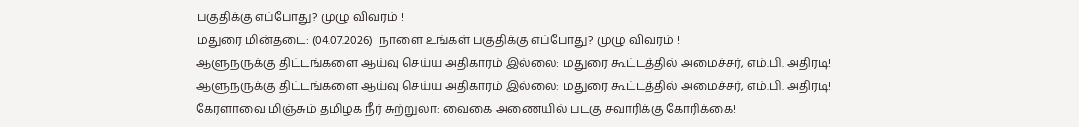பகுதிக்கு எப்போது? முழு விவரம் !
மதுரை மின்தடை: (04.07.2026)  நாளை உங்கள் பகுதிக்கு எப்போது? முழு விவரம் !
ஆளுநருக்கு திட்டங்களை ஆய்வு செய்ய அதிகாரம் இல்லை: மதுரை கூட்டத்தில் அமைச்சர், எம்.பி. அதிரடி!
ஆளுநருக்கு திட்டங்களை ஆய்வு செய்ய அதிகாரம் இல்லை: மதுரை கூட்டத்தில் அமைச்சர், எம்.பி. அதிரடி!
கேரளாவை மிஞ்சும் தமிழக நீர் சுற்றுலா: வைகை அணையில் படகு சவாரிக்கு கோரிக்கை!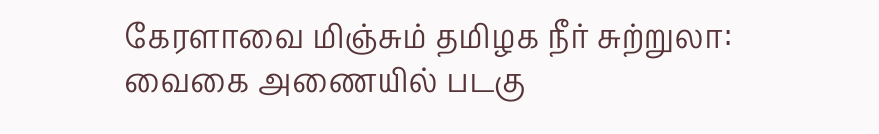கேரளாவை மிஞ்சும் தமிழக நீர் சுற்றுலா: வைகை அணையில் படகு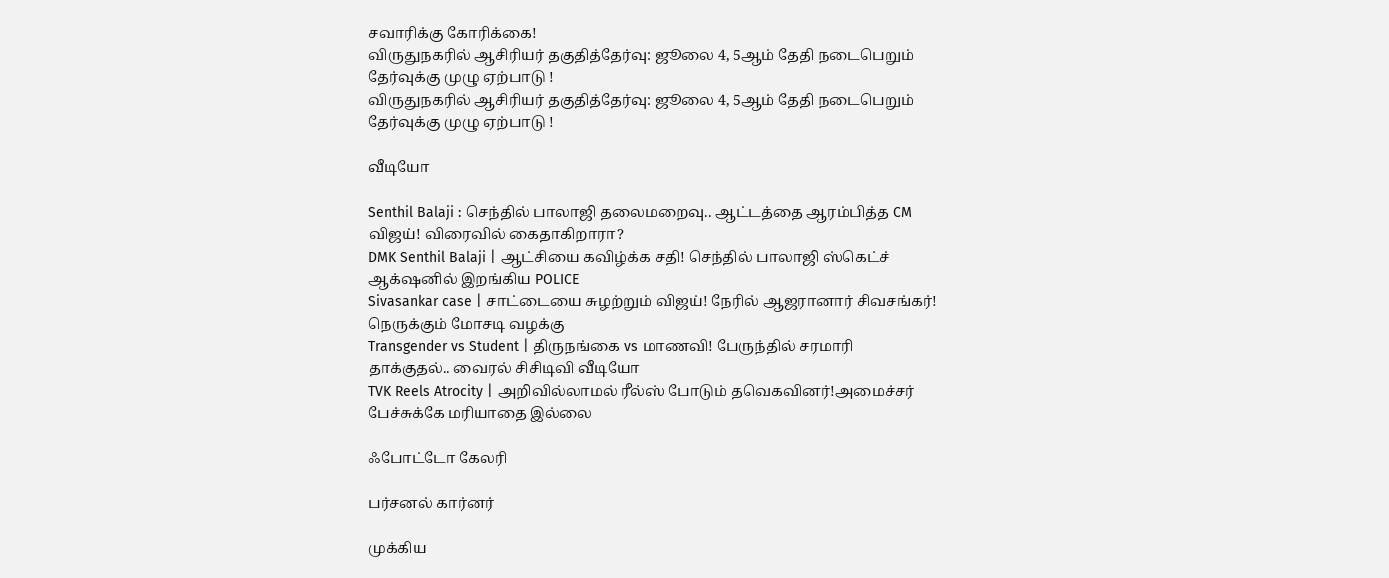சவாரிக்கு கோரிக்கை!
விருதுநகரில் ஆசிரியர் தகுதித்தேர்வு: ஜூலை 4, 5ஆம் தேதி நடைபெறும் தேர்வுக்கு முழு ஏற்பாடு !
விருதுநகரில் ஆசிரியர் தகுதித்தேர்வு: ஜூலை 4, 5ஆம் தேதி நடைபெறும் தேர்வுக்கு முழு ஏற்பாடு !

வீடியோ

Senthil Balaji : செந்தில் பாலாஜி தலைமறைவு.. ஆட்டத்தை ஆரம்பித்த CM விஜய்! விரைவில் கைதாகிறாரா?
DMK Senthil Balaji | ஆட்சியை கவிழ்க்க சதி! செந்தில் பாலாஜி ஸ்கெட்ச் ஆக்‌ஷனில் இறங்கிய POLICE
Sivasankar case | சாட்டையை சுழற்றும் விஜய்! நேரில் ஆஜரானார் சிவசங்கர்! நெருக்கும் மோசடி வழக்கு
Transgender vs Student | திருநங்கை vs மாணவி! பேருந்தில் சரமாரி தாக்குதல்.. வைரல் சிசிடிவி வீடியோ
TVK Reels Atrocity | அறிவில்லாமல் ரீல்ஸ் போடும் தவெகவினர்!அமைச்சர் பேச்சுக்கே மரியாதை இல்லை

ஃபோட்டோ கேலரி

பர்சனல் கார்னர்

முக்கிய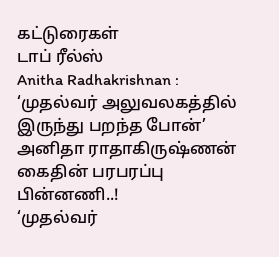கட்டுரைகள்
டாப் ரீல்ஸ்
Anitha Radhakrishnan : ‘முதல்வர் அலுவலகத்தில் இருந்து பறந்த போன்’ அனிதா ராதாகிருஷ்ணன் கைதின் பரபரப்பு பின்னணி..!
‘முதல்வர்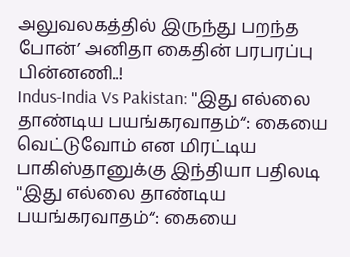அலுவலகத்தில் இருந்து பறந்த போன்’ அனிதா கைதின் பரபரப்பு பின்னணி..!
Indus-India Vs Pakistan: ''இது எல்லை தாண்டிய பயங்கரவாதம்“: கையை வெட்டுவோம் என மிரட்டிய பாகிஸ்தானுக்கு இந்தியா பதிலடி
''இது எல்லை தாண்டிய பயங்கரவாதம்“: கையை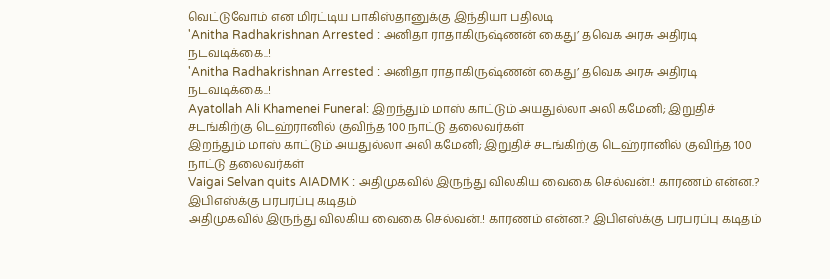வெட்டுவோம் என மிரட்டிய பாகிஸ்தானுக்கு இந்தியா பதிலடி
'Anitha Radhakrishnan Arrested : அனிதா ராதாகிருஷ்ணன் கைது’ தவெக அரசு அதிரடி நடவடிக்கை..!
'Anitha Radhakrishnan Arrested : அனிதா ராதாகிருஷ்ணன் கைது’ தவெக அரசு அதிரடி நடவடிக்கை..!
Ayatollah Ali Khamenei Funeral: இறந்தும் மாஸ் காட்டும் அயதுல்லா அலி கமேனி; இறுதிச் சடங்கிற்கு டெஹ்ரானில் குவிந்த 100 நாட்டு தலைவர்கள்
இறந்தும் மாஸ் காட்டும் அயதுல்லா அலி கமேனி; இறுதிச் சடங்கிற்கு டெஹ்ரானில் குவிந்த 100 நாட்டு தலைவர்கள்
Vaigai Selvan quits AIADMK : அதிமுகவில் இருந்து விலகிய வைகை செல்வன்.! காரணம் என்ன.? இபிஎஸ்க்கு பரபரப்பு கடிதம்
அதிமுகவில் இருந்து விலகிய வைகை செல்வன்.! காரணம் என்ன.? இபிஎஸ்க்கு பரபரப்பு கடிதம்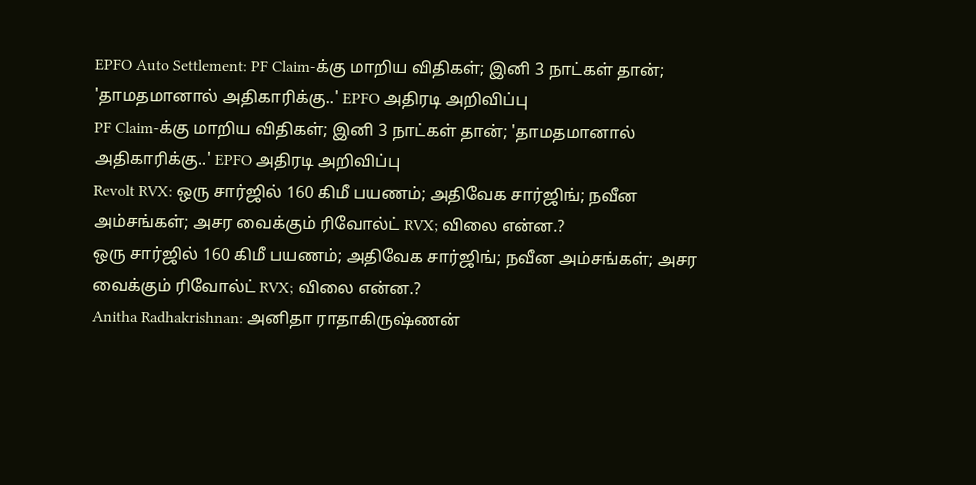EPFO Auto Settlement: PF Claim-க்கு மாறிய விதிகள்; இனி 3 நாட்கள் தான்; 'தாமதமானால் அதிகாரிக்கு..' EPFO அதிரடி அறிவிப்பு
PF Claim-க்கு மாறிய விதிகள்; இனி 3 நாட்கள் தான்; 'தாமதமானால் அதிகாரிக்கு..' EPFO அதிரடி அறிவிப்பு
Revolt RVX: ஒரு சார்ஜில் 160 கிமீ பயணம்; அதிவேக சார்ஜிங்; நவீன அம்சங்கள்; அசர வைக்கும் ரிவோல்ட் RVX; விலை என்ன.?
ஒரு சார்ஜில் 160 கிமீ பயணம்; அதிவேக சார்ஜிங்; நவீன அம்சங்கள்; அசர வைக்கும் ரிவோல்ட் RVX; விலை என்ன.?
Anitha Radhakrishnan: அனிதா ராதாகிருஷ்ணன்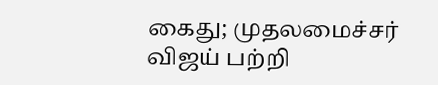கைது; முதலமைச்சர் விஜய் பற்றி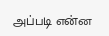அப்படி என்ன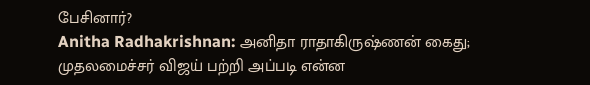பேசினார்?
Anitha Radhakrishnan: அனிதா ராதாகிருஷ்ணன் கைது; முதலமைச்சர் விஜய் பற்றி அப்படி என்ன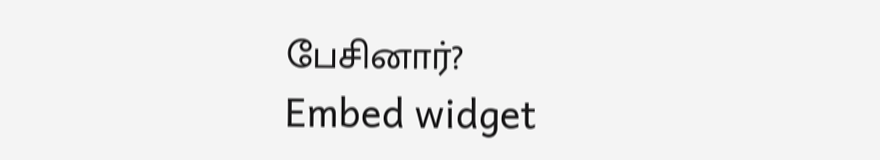பேசினார்?
Embed widget